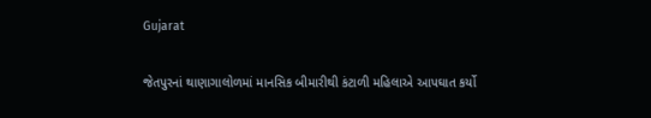Gujarat

જેતપુરનાં થાણાગાલોળમાં માનસિક બીમારીથી કંટાળી મહિલાએ આપઘાત કર્યો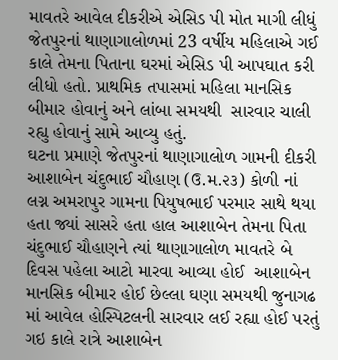માવતરે આવેલ દીકરીએ એસિડ પી મોત માગી લીધું
જેતપુરનાં થાણાગાલોળમાં 23 વર્ષીય મહિલાએ ગઈ કાલે તેમના પિતાના ઘરમાં એસિડ પી આપઘાત કરી લીધો હતો. પ્રાથમિક તપાસમાં મહિલા માનસિક બીમાર હોવાનું અને લાંબા સમયથી  સારવાર ચાલી રહ્યુ હોવાનું સામે આવ્યુ હતું.
ઘટના પ્રમાણે જેતપુરનાં થાણાગાલોળ ગામની દીકરી આશાબેન ચંદુભાઈ ચૌહાણ (ઉ.મ.૨૩) કોળી નાં લગ્ન અમરાપુર ગામના પિયુષભાઈ પરમાર સાથે થયા હતા જ્યાં સાસરે હતા હાલ આશાબેન તેમના પિતા ચંદુભાઈ ચૌહાણને ત્યાં થાણાગાલોળ માવતરે બે દિવસ પહેલા આટો મારવા આવ્યા હોઈ  આશાબેન માનસિક બીમાર હોઈ છેલ્લા ઘણા સમયથી જુનાગઢ માં આવેલ હોસ્પિટલની સારવાર લઈ રહ્યા હોઈ પરતું ગઇ કાલે રાત્રે આશાબેન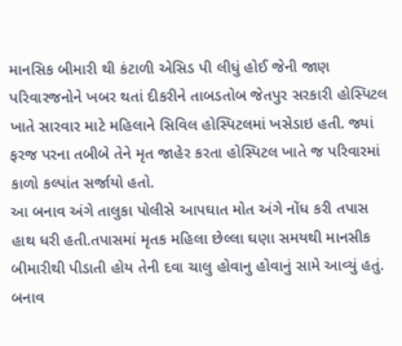માનસિક બીમારી થી કંટાળી એસિડ પી લીધું હોઈ જેની જાણ પરિવારજનોને ખબર થતાં દીકરીને તાબડતોબ જેતપુર સરકારી હોસ્પિટલ ખાતે સારવાર માટે મહિલાને સિવિલ હોસ્પિટલમાં ખસેડાઇ હતી. જ્યાં ફરજ પરના તબીબે તેને મૃત જાહેર કરતા હોસ્પિટલ ખાતે જ પરિવારમાં કાળો કલ્પાંત સર્જાયો હતો.
આ બનાવ અંગે તાલુકા પોલીસે આપઘાત મોત અંગે નોંધ કરી તપાસ હાથ ધરી હતી.તપાસમાં મૃતક મહિલા છેલ્લા ઘણા સમયથી માનસીક બીમારીથી પીડાતી હોય તેની દવા ચાલુ હોવાનુ હોવાનું સામે આવ્યું હતું. બનાવ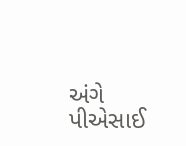અંગે પીએસાઈ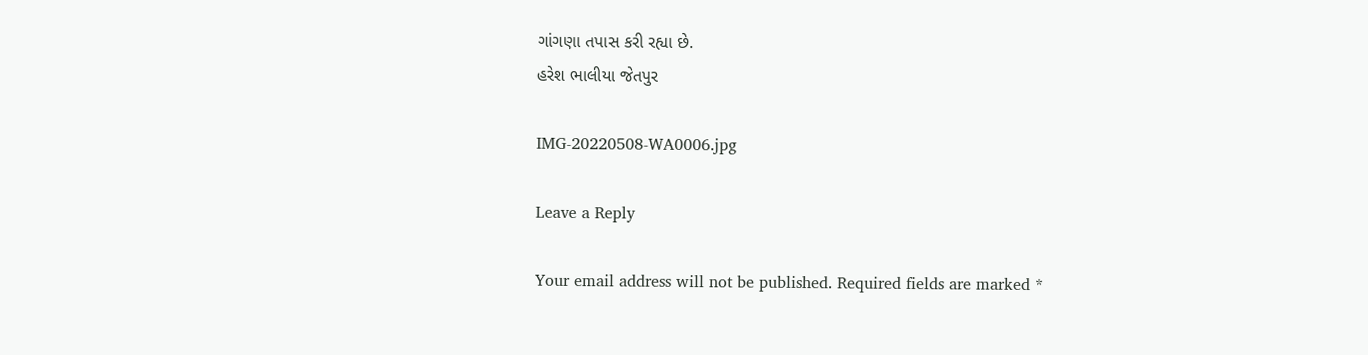ગાંગણા તપાસ કરી રહ્યા છે.
હરેશ ભાલીયા જેતપુર

IMG-20220508-WA0006.jpg

Leave a Reply

Your email address will not be published. Required fields are marked *